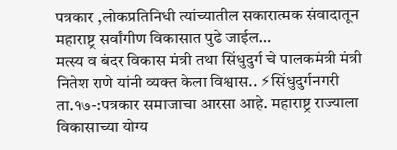पत्रकार ,लोकप्रतिनिधी त्यांच्यातील सकारात्मक संवादातून महाराष्ट्र सर्वांगीण विकासात पुढे जाईल…
मत्स्य व बंदर विकास मंत्री तथा सिंधुदुर्ग चे पालकमंत्री मंत्री नितेश राणे यांनी व्यक्त केला विश्वास.. ⚡सिंधुदुर्गनगरी ता.१७-:पत्रकार समाजाचा आरसा आहे. महाराष्ट्र राज्याला विकासाच्या योग्य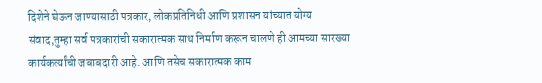दिशेने घेऊन जाण्यासाठी पत्रकार, लोकप्रतिनिधी आणि प्रशासन यांच्यात योग्य संवाद,तुम्हा सर्व पत्रकारांची सकारात्मक साथ निर्माण करून चालणे ही आमच्या सारख्या कार्यकर्त्यांची जबाबदारी आहे. आणि तसेच सकारात्मक काम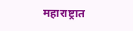महाराष्ट्रात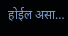होईल असा…